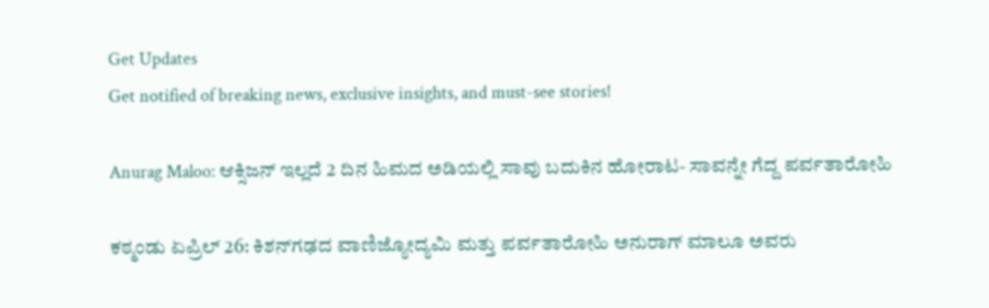Get Updates
Get notified of breaking news, exclusive insights, and must-see stories!

Anurag Maloo: ಆಕ್ಸಿಜನ್ ಇಲ್ಲದೆ 2 ದಿನ ಹಿಮದ ಅಡಿಯಲ್ಲಿ ಸಾವು ಬದುಕಿನ ಹೋರಾಟ- ಸಾವನ್ನೇ ಗೆದ್ದ ಪರ್ವತಾರೋಹಿ

ಕಠ್ಮಂಡು ಏಪ್ರಿಲ್ 26: ಕಿಶನ್‌ಗಢದ ವಾಣಿಜ್ಯೋದ್ಯಮಿ ಮತ್ತು ಪರ್ವತಾರೋಹಿ ಅನುರಾಗ್ ಮಾಲೂ ಅವರು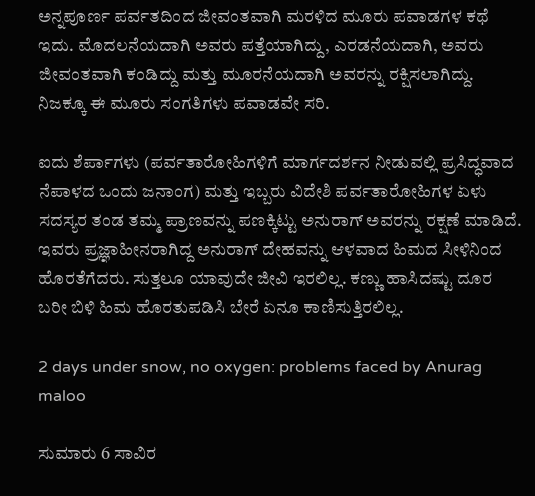ಅನ್ನಪೂರ್ಣ ಪರ್ವತದಿಂದ ಜೀವಂತವಾಗಿ ಮರಳಿದ ಮೂರು ಪವಾಡಗಳ ಕಥೆ ಇದು. ಮೊದಲನೆಯದಾಗಿ ಅವರು ಪತ್ತೆಯಾಗಿದ್ದು, ಎರಡನೆಯದಾಗಿ, ಅವರು ಜೀವಂತವಾಗಿ ಕಂಡಿದ್ದು ಮತ್ತು ಮೂರನೆಯದಾಗಿ ಅವರನ್ನು ರಕ್ಷಿಸಲಾಗಿದ್ದು. ನಿಜಕ್ಕೂ ಈ ಮೂರು ಸಂಗತಿಗಳು ಪವಾಡವೇ ಸರಿ.

ಐದು ಶೆರ್ಪಾಗಳು (ಪರ್ವತಾರೋಹಿಗಳಿಗೆ ಮಾರ್ಗದರ್ಶನ ನೀಡುವಲ್ಲಿ ಪ್ರಸಿದ್ಧವಾದ ನೆಪಾಳದ ಒಂದು ಜನಾಂಗ) ಮತ್ತು ಇಬ್ಬರು ವಿದೇಶಿ ಪರ್ವತಾರೋಹಿಗಳ ಏಳು ಸದಸ್ಯರ ತಂಡ ತಮ್ಮ ಪ್ರಾಣವನ್ನು ಪಣಕ್ಕಿಟ್ಟು ಅನುರಾಗ್ ಅವರನ್ನು ರಕ್ಷಣೆ ಮಾಡಿದೆ. ಇವರು ಪ್ರಜ್ಞಾಹೀನರಾಗಿದ್ದ ಅನುರಾಗ್ ದೇಹವನ್ನು ಆಳವಾದ ಹಿಮದ ಸೀಳಿನಿಂದ ಹೊರತೆಗೆದರು. ಸುತ್ತಲೂ ಯಾವುದೇ ಜೀವಿ ಇರಲಿಲ್ಲ. ಕಣ್ಣು ಹಾಸಿದಷ್ಟು ದೂರ ಬರೀ ಬಿಳಿ ಹಿಮ ಹೊರತುಪಡಿಸಿ ಬೇರೆ ಏನೂ ಕಾಣಿಸುತ್ತಿರಲಿಲ್ಲ.

2 days under snow, no oxygen: problems faced by Anurag maloo

ಸುಮಾರು 6 ಸಾವಿರ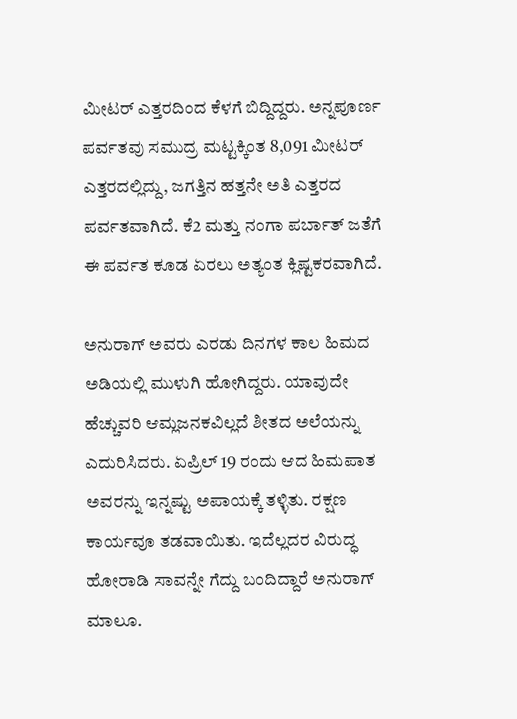ಮೀಟರ್ ಎತ್ತರದಿಂದ ಕೆಳಗೆ ಬಿದ್ದಿದ್ದರು. ಅನ್ನಪೂರ್ಣ ಪರ್ವತವು ಸಮುದ್ರ ಮಟ್ಟಕ್ಕಿಂತ 8,091 ಮೀಟರ್ ಎತ್ತರದಲ್ಲಿದ್ದು, ಜಗತ್ತಿನ ಹತ್ತನೇ ಅತಿ ಎತ್ತರದ ಪರ್ವತವಾಗಿದೆ. ಕೆ2 ಮತ್ತು ನಂಗಾ ಪರ್ಬಾತ್ ಜತೆಗೆ ಈ ಪರ್ವತ ಕೂಡ ಏರಲು ಅತ್ಯಂತ ಕ್ಲಿಷ್ಟಕರವಾಗಿದೆ.

ಅನುರಾಗ್ ಅವರು ಎರಡು ದಿನಗಳ ಕಾಲ ಹಿಮದ ಅಡಿಯಲ್ಲಿ ಮುಳುಗಿ ಹೋಗಿದ್ದರು. ಯಾವುದೇ ಹೆಚ್ಚುವರಿ ಆಮ್ಲಜನಕವಿಲ್ಲದೆ ಶೀತದ ಅಲೆಯನ್ನು ಎದುರಿಸಿದರು. ಏಪ್ರಿಲ್ 19 ರಂದು ಆದ ಹಿಮಪಾತ ಅವರನ್ನು ಇನ್ನಷ್ಟು ಅಪಾಯಕ್ಕೆ ತಳ್ಳಿತು. ರಕ್ಷಣ ಕಾರ್ಯವೂ ತಡವಾಯಿತು. ಇದೆಲ್ಲದರ ವಿರುದ್ಧ ಹೋರಾಡಿ ಸಾವನ್ನೇ ಗೆದ್ದು ಬಂದಿದ್ದಾರೆ ಅನುರಾಗ್ ಮಾಲೂ.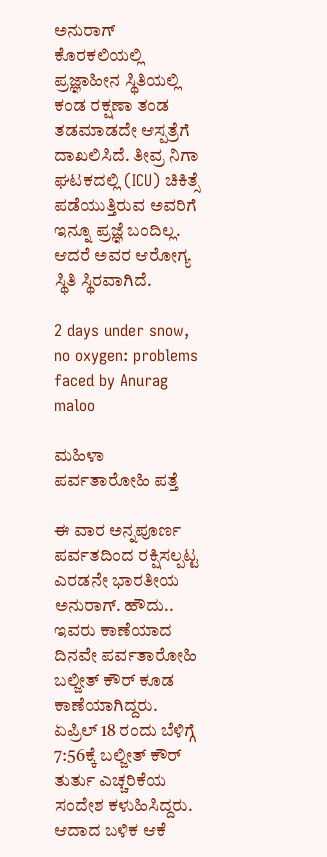ಅನುರಾಗ್ ಕೊರಕಲಿಯಲ್ಲಿ ಪ್ರಜ್ಞಾಹೀನ ಸ್ಥಿತಿಯಲ್ಲಿ ಕಂಡ ರಕ್ಷಣಾ ತಂಡ ತಡಮಾಡದೇ ಆಸ್ಪತ್ರೆಗೆ ದಾಖಲಿಸಿದೆ. ತೀವ್ರ ನಿಗಾ ಘಟಕದಲ್ಲಿ (ICU) ಚಿಕಿತ್ಸೆ ಪಡೆಯುತ್ತಿರುವ ಅವರಿಗೆ ಇನ್ನೂ ಪ್ರಜ್ಞೆ ಬಂದಿಲ್ಲ. ಆದರೆ ಅವರ ಆರೋಗ್ಯ ಸ್ಥಿತಿ ಸ್ಥಿರವಾಗಿದೆ.

2 days under snow, no oxygen: problems faced by Anurag maloo

ಮಹಿಳಾ ಪರ್ವತಾರೋಹಿ ಪತ್ತೆ

ಈ ವಾರ ಅನ್ನಪೂರ್ಣ ಪರ್ವತದಿಂದ ರಕ್ಷಿಸಲ್ಪಟ್ಟ ಎರಡನೇ ಭಾರತೀಯ ಅನುರಾಗ್. ಹೌದು.. ಇವರು ಕಾಣೆಯಾದ ದಿನವೇ ಪರ್ವತಾರೋಹಿ ಬಲ್ಜೀತ್ ಕೌರ್ ಕೂಡ ಕಾಣೆಯಾಗಿದ್ದರು. ಏಪ್ರಿಲ್ 18 ರಂದು ಬೆಳಿಗ್ಗೆ 7:56ಕ್ಕೆ ಬಲ್ಜೀತ್ ಕೌರ್ ತುರ್ತು ಎಚ್ಚರಿಕೆಯ ಸಂದೇಶ ಕಳುಹಿಸಿದ್ದರು. ಆದಾದ ಬಳಿಕ ಆಕೆ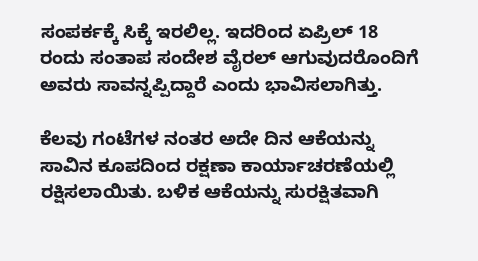ಸಂಪರ್ಕಕ್ಕೆ ಸಿಕ್ಕೆ ಇರಲಿಲ್ಲ. ಇದರಿಂದ ಏಪ್ರಿಲ್ 18 ರಂದು ಸಂತಾಪ ಸಂದೇಶ ವೈರಲ್ ಆಗುವುದರೊಂದಿಗೆ ಅವರು ಸಾವನ್ನಪ್ಪಿದ್ದಾರೆ ಎಂದು ಭಾವಿಸಲಾಗಿತ್ತು.

ಕೆಲವು ಗಂಟೆಗಳ ನಂತರ ಅದೇ ದಿನ ಆಕೆಯನ್ನು ಸಾವಿನ ಕೂಪದಿಂದ ರಕ್ಷಣಾ ಕಾರ್ಯಾಚರಣೆಯಲ್ಲಿ ರಕ್ಷಿಸಲಾಯಿತು. ಬಳಿಕ ಆಕೆಯನ್ನು ಸುರಕ್ಷಿತವಾಗಿ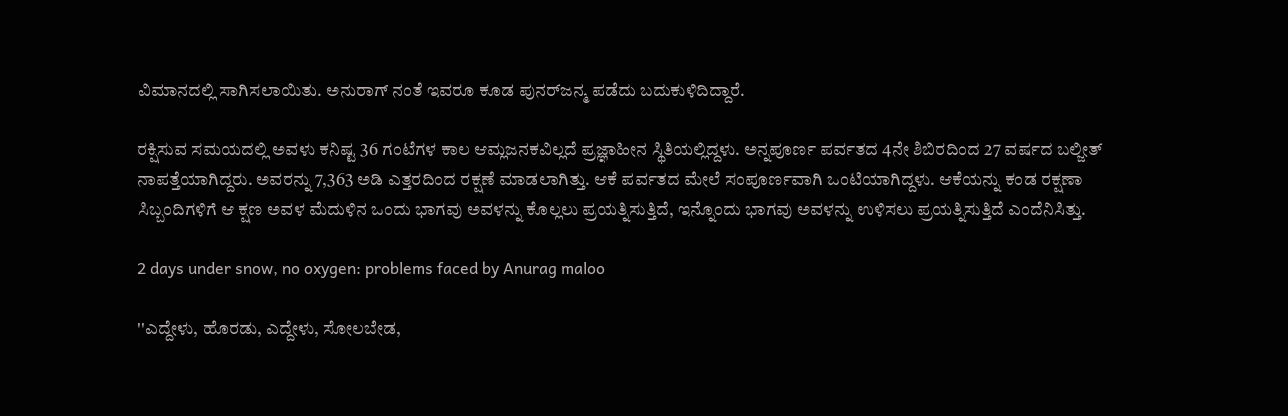ವಿಮಾನದಲ್ಲಿ ಸಾಗಿಸಲಾಯಿತು. ಅನುರಾಗ್ ನಂತೆ ಇವರೂ ಕೂಡ ಪುನರ್‌ಜನ್ಮ ಪಡೆದು ಬದುಕುಳಿದಿದ್ದಾರೆ.

ರಕ್ಷಿಸುವ ಸಮಯದಲ್ಲಿ ಅವಳು ಕನಿಷ್ಟ 36 ಗಂಟೆಗಳ ಕಾಲ ಆಮ್ಲಜನಕವಿಲ್ಲದೆ ಪ್ರಜ್ಞಾಹೀನ ಸ್ಥಿತಿಯಲ್ಲಿದ್ದಳು. ಅನ್ನಪೂರ್ಣ ಪರ್ವತದ 4ನೇ ಶಿಬಿರದಿಂದ 27 ವರ್ಷದ ಬಲ್ಜೀತ್ ನಾಪತ್ತೆಯಾಗಿದ್ದರು. ಅವರನ್ನು 7,363 ಅಡಿ ಎತ್ತರದಿಂದ ರಕ್ಷಣೆ ಮಾಡಲಾಗಿತ್ತು. ಆಕೆ ಪರ್ವತದ ಮೇಲೆ ಸಂಪೂರ್ಣವಾಗಿ ಒಂಟಿಯಾಗಿದ್ದಳು. ಆಕೆಯನ್ನು ಕಂಡ ರಕ್ಷಣಾ ಸಿಬ್ಬಂದಿಗಳಿಗೆ ಆ ಕ್ಷಣ ಅವಳ ಮೆದುಳಿನ ಒಂದು ಭಾಗವು ಅವಳನ್ನು ಕೊಲ್ಲಲು ಪ್ರಯತ್ನಿಸುತ್ತಿದೆ, ಇನ್ನೊಂದು ಭಾಗವು ಅವಳನ್ನು ಉಳಿಸಲು ಪ್ರಯತ್ನಿಸುತ್ತಿದೆ ಎಂದೆನಿಸಿತ್ತು.

2 days under snow, no oxygen: problems faced by Anurag maloo

''ಎದ್ದೇಳು, ಹೊರಡು, ಎದ್ದೇಳು, ಸೋಲಬೇಡ,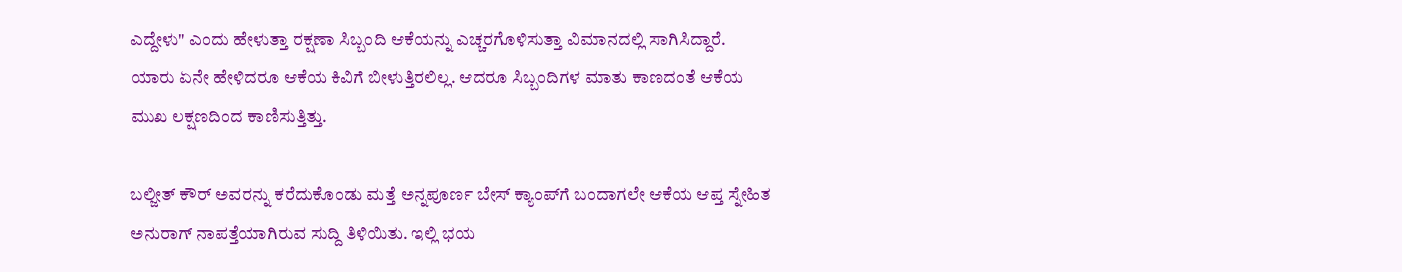ಎದ್ದೇಳು" ಎಂದು ಹೇಳುತ್ತಾ ರಕ್ಷಣಾ ಸಿಬ್ಬಂದಿ ಆಕೆಯನ್ನು ಎಚ್ಚರಗೊಳಿಸುತ್ತಾ ವಿಮಾನದಲ್ಲಿ ಸಾಗಿಸಿದ್ದಾರೆ. ಯಾರು ಏನೇ ಹೇಳಿದರೂ ಆಕೆಯ ಕಿವಿಗೆ ಬೀಳುತ್ತಿರಲಿಲ್ಲ. ಆದರೂ ಸಿಬ್ಬಂದಿಗಳ ಮಾತು ಕಾಣದಂತೆ ಆಕೆಯ ಮುಖ ಲಕ್ಷಣದಿಂದ ಕಾಣಿಸುತ್ತಿತ್ತು.

ಬಲ್ಜೀತ್ ಕೌರ್ ಅವರನ್ನು ಕರೆದುಕೊಂಡು ಮತ್ತೆ ಅನ್ನಪೂರ್ಣ ಬೇಸ್‌ ಕ್ಯಾಂಪ್‌ಗೆ ಬಂದಾಗಲೇ ಆಕೆಯ ಆಪ್ತ ಸ್ನೇಹಿತ ಅನುರಾಗ್‌ ನಾಪತ್ತೆಯಾಗಿರುವ ಸುದ್ದಿ ತಿಳಿಯಿತು. ಇಲ್ಲಿ ಭಯ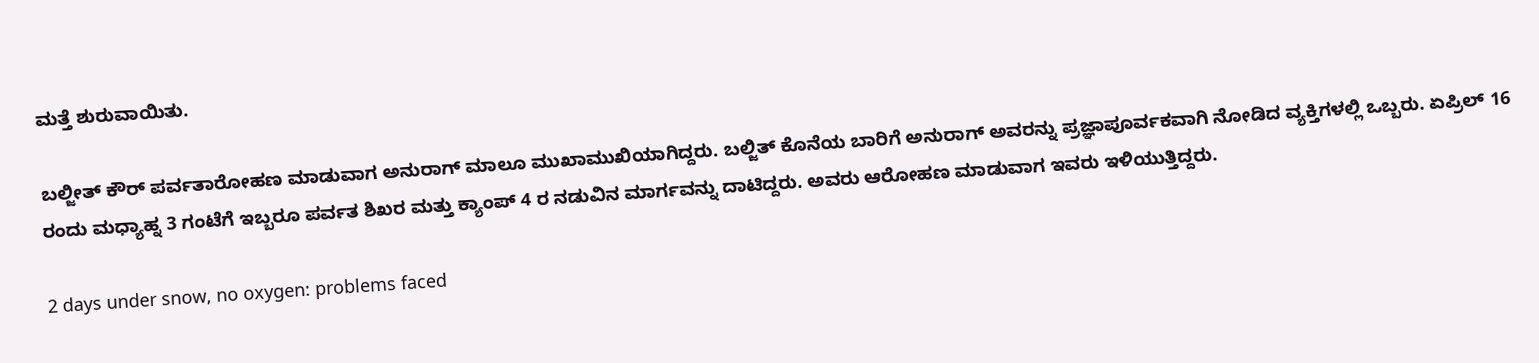ಮತ್ತೆ ಶುರುವಾಯಿತು.

ಬಲ್ಜೀತ್ ಕೌರ್ ಪರ್ವತಾರೋಹಣ ಮಾಡುವಾಗ ಅನುರಾಗ್ ಮಾಲೂ ಮುಖಾಮುಖಿಯಾಗಿದ್ದರು. ಬಲ್ಜಿತ್ ಕೊನೆಯ ಬಾರಿಗೆ ಅನುರಾಗ್‌ ಅವರನ್ನು ಪ್ರಜ್ಞಾಪೂರ್ವಕವಾಗಿ ನೋಡಿದ ವ್ಯಕ್ತಿಗಳಲ್ಲಿ ಒಬ್ಬರು. ಏಪ್ರಿಲ್ 16 ರಂದು ಮಧ್ಯಾಹ್ನ 3 ಗಂಟೆಗೆ ಇಬ್ಬರೂ ಪರ್ವತ ಶಿಖರ ಮತ್ತು ಕ್ಯಾಂಪ್ 4 ರ ನಡುವಿನ ಮಾರ್ಗವನ್ನು ದಾಟಿದ್ದರು. ಅವರು ಆರೋಹಣ ಮಾಡುವಾಗ ಇವರು ಇಳಿಯುತ್ತಿದ್ದರು.

2 days under snow, no oxygen: problems faced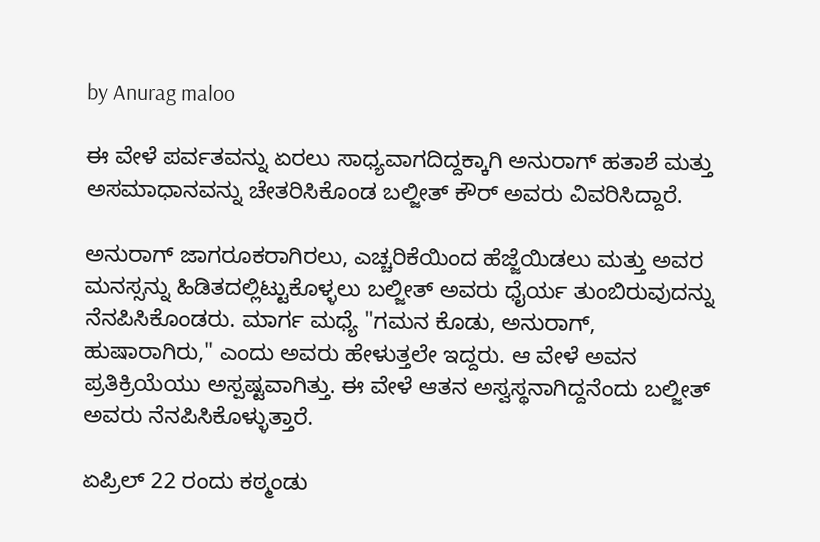by Anurag maloo

ಈ ವೇಳೆ ಪರ್ವತವನ್ನು ಏರಲು ಸಾಧ್ಯವಾಗದಿದ್ದಕ್ಕಾಗಿ ಅನುರಾಗ್ ಹತಾಶೆ ಮತ್ತು ಅಸಮಾಧಾನವನ್ನು ಚೇತರಿಸಿಕೊಂಡ ಬಲ್ಜೀತ್ ಕೌರ್ ಅವರು ವಿವರಿಸಿದ್ದಾರೆ.

ಅನುರಾಗ್ ಜಾಗರೂಕರಾಗಿರಲು, ಎಚ್ಚರಿಕೆಯಿಂದ ಹೆಜ್ಜೆಯಿಡಲು ಮತ್ತು ಅವರ ಮನಸ್ಸನ್ನು ಹಿಡಿತದಲ್ಲಿಟ್ಟುಕೊಳ್ಳಲು ಬಲ್ಜೀತ್ ಅವರು ಧೈರ್ಯ ತುಂಬಿರುವುದನ್ನು ನೆನಪಿಸಿಕೊಂಡರು. ಮಾರ್ಗ ಮಧ್ಯೆ "ಗಮನ ಕೊಡು, ಅನುರಾಗ್, ಹುಷಾರಾಗಿರು," ಎಂದು ಅವರು ಹೇಳುತ್ತಲೇ ಇದ್ದರು. ಆ ವೇಳೆ ಅವನ ಪ್ರತಿಕ್ರಿಯೆಯು ಅಸ್ಪಷ್ಟವಾಗಿತ್ತು. ಈ ವೇಳೆ ಆತನ ಅಸ್ವಸ್ಥನಾಗಿದ್ದನೆಂದು ಬಲ್ಜೀತ್ ಅವರು ನೆನಪಿಸಿಕೊಳ್ಳುತ್ತಾರೆ.

ಏಪ್ರಿಲ್ 22 ರಂದು ಕಠ್ಮಂಡು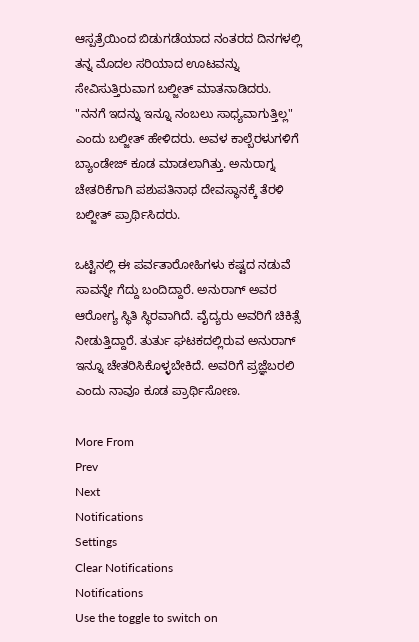ಆಸ್ಪತ್ರೆಯಿಂದ ಬಿಡುಗಡೆಯಾದ ನಂತರದ ದಿನಗಳಲ್ಲಿ ತನ್ನ ಮೊದಲ ಸರಿಯಾದ ಊಟವನ್ನು ಸೇವಿಸುತ್ತಿರುವಾಗ ಬಲ್ಜೀತ್ ಮಾತನಾಡಿದರು. "ನನಗೆ ಇದನ್ನು ಇನ್ನೂ ನಂಬಲು ಸಾಧ್ಯವಾಗುತ್ತಿಲ್ಲ" ಎಂದು ಬಲ್ಜೀತ್ ಹೇಳಿದರು. ಅವಳ ಕಾಲ್ಬೆರಳುಗಳಿಗೆ ಬ್ಯಾಂಡೇಜ್ ಕೂಡ ಮಾಡಲಾಗಿತ್ತು. ಅನುರಾಗ್ನ ಚೇತರಿಕೆಗಾಗಿ ಪಶುಪತಿನಾಥ ದೇವಸ್ಥಾನಕ್ಕೆ ತೆರಳಿ ಬಲ್ಜೀತ್ ಪ್ರಾರ್ಥಿಸಿದರು.

ಒಟ್ಟಿನಲ್ಲಿ ಈ ಪರ್ವತಾರೋಹಿಗಳು ಕಷ್ಟದ ನಡುವೆ ಸಾವನ್ನೇ ಗೆದ್ದು ಬಂದಿದ್ದಾರೆ. ಅನುರಾಗ್ ಅವರ ಆರೋಗ್ಯ ಸ್ಥಿತಿ ಸ್ಥಿರವಾಗಿದೆ. ವೈದ್ಯರು ಅವರಿಗೆ ಚಿಕಿತ್ಸೆ ನೀಡುತ್ತಿದ್ದಾರೆ. ತುರ್ತು ಘಟಕದಲ್ಲಿರುವ ಅನುರಾಗ್ ಇನ್ನೂ ಚೇತರಿಸಿಕೊಳ್ಳಬೇಕಿದೆ. ಅವರಿಗೆ ಪ್ರಜ್ಞೆಬರಲಿ ಎಂದು ನಾವೂ ಕೂಡ ಪ್ರಾರ್ಥಿಸೋಣ.

More From
Prev
Next
Notifications
Settings
Clear Notifications
Notifications
Use the toggle to switch on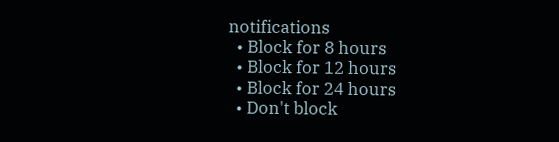notifications
  • Block for 8 hours
  • Block for 12 hours
  • Block for 24 hours
  • Don't block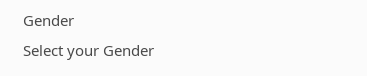Gender
Select your Gender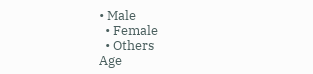• Male
  • Female
  • Others
Age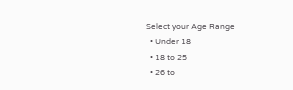Select your Age Range
  • Under 18
  • 18 to 25
  • 26 to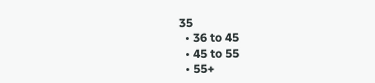35
  • 36 to 45
  • 45 to 55
  • 55+